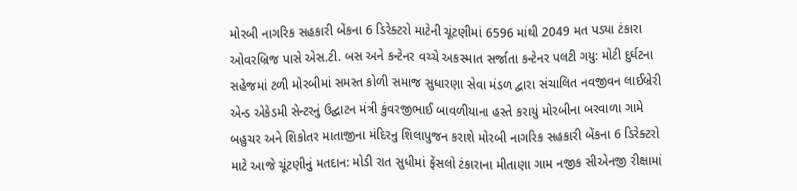મોરબી નાગરિક સહકારી બેંકના 6 ડિરેક્ટરો માટેની ચૂંટણીમાં 6596 માંથી 2049 મત પડ્યા ટંકારા ઓવરબ્રિજ પાસે એસ.ટી. બસ અને કન્ટેનર વચ્ચે અકસ્માત સર્જાતા કન્ટેનર પલટી ગયુ: મોટી દુર્ઘટના સહેજમાં ટળી મોરબીમાં સમસ્ત કોળી સમાજ સુધારણા સેવા મંડળ દ્વારા સંચાલિત નવજીવન લાઈબ્રેરી એન્ડ એકેડમી સેન્ટરનું ઉદ્ઘાટન મંત્રી કુંવરજીભાઈ બાવળીયાના હસ્તે કરાયું મોરબીના બરવાળા ગામે બહુચર અને શિકોતર માતાજીના મંદિરનુ શિલાપુજન કરાશે મોરબી નાગરિક સહકારી બેંકના 6 ડિરેક્ટરો માટે આજે ચૂંટણીનું મતદાન: મોડી રાત સુધીમાં ફેંસલો ટંકારાના મીતાણા ગામ નજીક સીએનજી રીક્ષામાં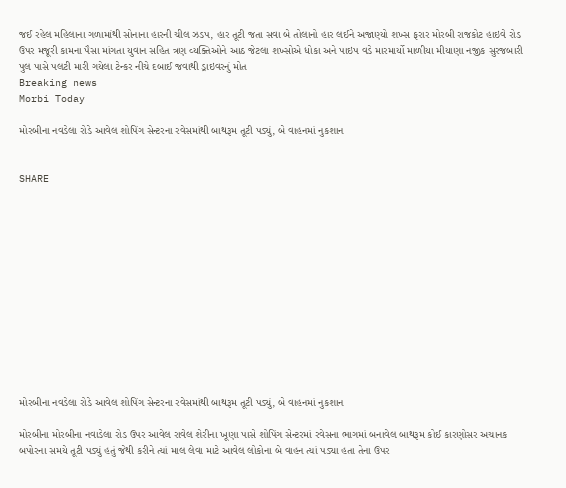જઈ રહેલ મહિલાના ગળામાંથી સોનાના હારની ચીલ ઝડપ, હાર તૂટી જતા સવા બે તોલાનો હાર લઈને અજાણ્યો શખ્સ ફરાર મોરબી રાજકોટ હાઇવે રોડ ઉપર મજૂરી કામના પૈસા માંગતા યુવાન સહિત ત્રણ વ્યક્તિઓને આઠ જેટલા શખ્સોએ ધોકા અને પાઇપ વડે મારમાર્યો માળીયા મીયાણા નજીક સુરજબારી પુલ પાસે પલટી મારી ગયેલા ટેન્કર નીચે દબાઈ જવાથી ડ્રાઇવરનું મોત
Breaking news
Morbi Today

મોરબીના નવડેલા રોડે આવેલ શોપિંગ સેન્ટરના રવેસમાંથી બાથરૂમ તૂટી પડ્યું, બે વાહનમાં નુકશાન


SHARE













મોરબીના નવડેલા રોડે આવેલ શોપિંગ સેન્ટરના રવેસમાંથી બાથરૂમ તૂટી પડ્યું, બે વાહનમાં નુકશાન

મોરબીના મોરબીના નવાડેલા રોડ ઉપર આવેલ રાવેલ શેરીના ખૂણા પાસે શોપિંગ સેન્ટરમાં રવેસના ભાગમાં બનાવેલ બાથરૂમ કોઈ કારણોસર અચાનક બપોરના સમયે તૂટી પડ્યું હતું જેથી કરીને ત્યાં માલ લેવા માટે આવેલ લોકોના બે વાહન ત્યાં પડ્યા હતા તેના ઉપર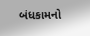બંધકામનો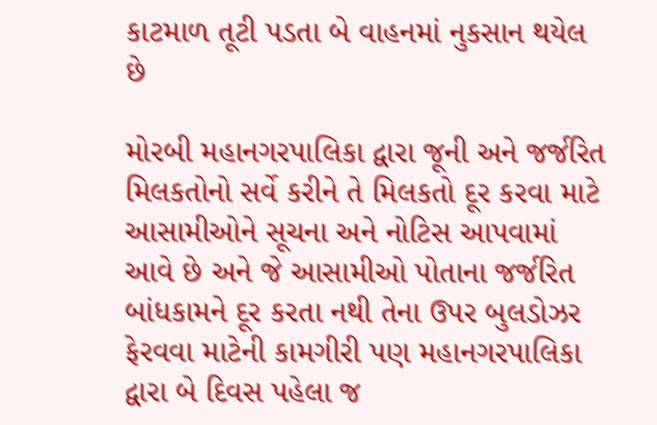કાટમાળ તૂટી પડતા બે વાહનમાં નુકસાન થયેલ છે

મોરબી મહાનગરપાલિકા દ્વારા જૂની અને જર્જરિત મિલકતોનો સર્વે કરીને તે મિલકતો દૂર કરવા માટે આસામીઓને સૂચના અને નોટિસ આપવામાં આવે છે અને જે આસામીઓ પોતાના જર્જરિત બાંધકામને દૂર કરતા નથી તેના ઉપર બુલડોઝર ફેરવવા માટેની કામગીરી પણ મહાનગરપાલિકા દ્વારા બે દિવસ પહેલા જ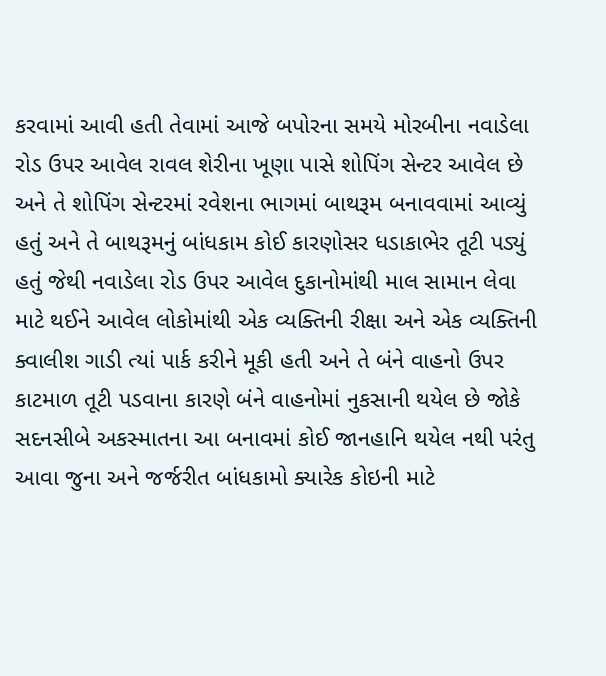કરવામાં આવી હતી તેવામાં આજે બપોરના સમયે મોરબીના નવાડેલા રોડ ઉપર આવેલ રાવલ શેરીના ખૂણા પાસે શોપિંગ સેન્ટર આવેલ છે અને તે શોપિંગ સેન્ટરમાં રવેશના ભાગમાં બાથરૂમ બનાવવામાં આવ્યું હતું અને તે બાથરૂમનું બાંધકામ કોઈ કારણોસર ધડાકાભેર તૂટી પડ્યું હતું જેથી નવાડેલા રોડ ઉપર આવેલ દુકાનોમાંથી માલ સામાન લેવા માટે થઈને આવેલ લોકોમાંથી એક વ્યક્તિની રીક્ષા અને એક વ્યક્તિની ક્વાલીશ ગાડી ત્યાં પાર્ક કરીને મૂકી હતી અને તે બંને વાહનો ઉપર કાટમાળ તૂટી પડવાના કારણે બંને વાહનોમાં નુકસાની થયેલ છે જોકે સદનસીબે અકસ્માતના આ બનાવમાં કોઈ જાનહાનિ થયેલ નથી પરંતુ આવા જુના અને જર્જરીત બાંધકામો ક્યારેક કોઇની માટે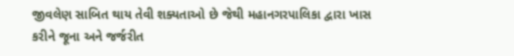જીવલેણ સાબિત થાય તેવી શક્યતાઓ છે જેથી મહાનગરપાલિકા દ્વારા ખાસ કરીને જૂના અને જર્જરીત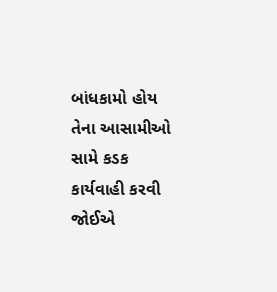બાંધકામો હોય તેના આસામીઓ સામે કડક કાર્યવાહી કરવી જોઈએ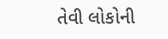તેવી લોકોની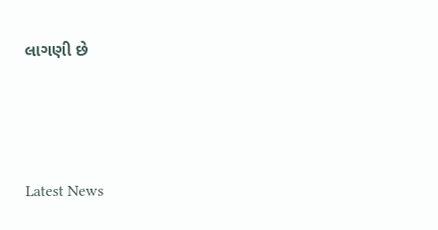લાગણી છે






Latest News